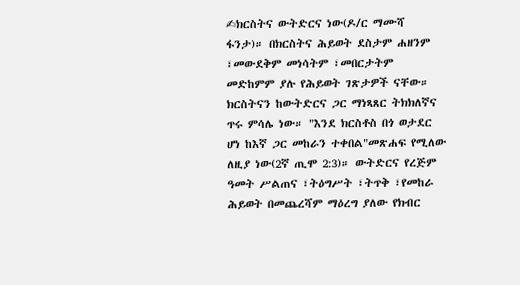✍ክርስትና ውትድርና ነው(ዶ/ር ማሙሻ ፋንታ)። በክርስትና ሕይወት ደስታም ሐዘንም ፣መውደቅም መነሳትም ፣መበርታትም መድከምም ያሉ የሕይወት ገጽታዎች ናቸው። ክርስትናን ከውትድርና ጋር ማነጻጸር ትክክለኛና ጥሩ ምሳሌ ነው። "እንደ ክርስቶስ በጎ ወታደር ሆነ ከእኛ ጋር መከራን ተቀበል"መጽሐፍ የሚለው ለዚያ ነው(2ኛ ጢሞ 2:3)። ውትድርና የረጅም ዓመት ሥልጠና ፣ትዕግሥት ፣ትጥቅ ፣የመከራ ሕይወት በመጨረሻም ማዕረግ ያለው የክብር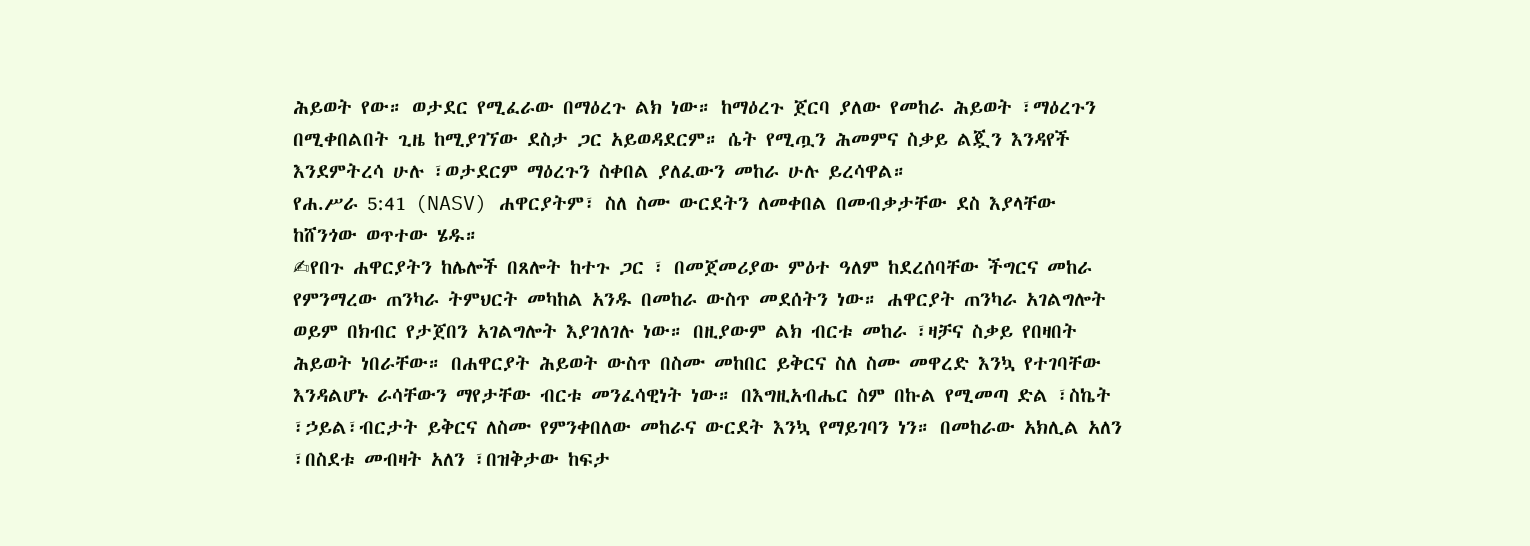ሕይወት የው። ወታደር የሚፈራው በማዕረጉ ልክ ነው። ከማዕረጉ ጀርባ ያለው የመከራ ሕይወት ፣ማዕረጉን በሚቀበልበት ጊዜ ከሚያገኘው ደስታ ጋር አይወዳደርም። ሴት የሚጧን ሕመምና ስቃይ ልጇን እንዳየች እንደምትረሳ ሁሉ ፣ወታደርም ማዕረጉን ስቀበል ያለፈውን መከራ ሁሉ ይረሳዋል።
የሐ.ሥራ 5:41 (NASV) ሐዋርያትም፣ ስለ ስሙ ውርደትን ለመቀበል በመብቃታቸው ደስ እያላቸው ከሸንጎው ወጥተው ሄዱ።
✍የበጉ ሐዋርያትን ከሌሎች በጸሎት ከተጉ ጋር ፣ በመጀመሪያው ምዕተ ዓለም ከደረሰባቸው ችግርና መከራ የምንማረው ጠንካራ ትምህርት መካከል አንዱ በመከራ ውስጥ መደሰትን ነው። ሐዋርያት ጠንካራ አገልግሎት ወይም በክብር የታጀበን አገልግሎት እያገለገሉ ነው። በዚያውም ልክ ብርቱ መከራ ፣ዛቻና ስቃይ የበዛበት ሕይወት ነበራቸው። በሐዋርያት ሕይወት ውስጥ በስሙ መከበር ይቅርና ስለ ስሙ መዋረድ እንኳ የተገባቸው እንዳልሆኑ ራሳቸውን ማየታቸው ብርቱ መንፈሳዊነት ነው። በእግዚአብሔር ስም በኩል የሚመጣ ድል ፣ስኬት ፣ኃይል፣ብርታት ይቅርና ለስሙ የምንቀበለው መከራና ውርደት እንኳ የማይገባን ነን። በመከራው አክሊል አለን ፣በስደቱ መብዛት አለን ፣በዝቅታው ከፍታ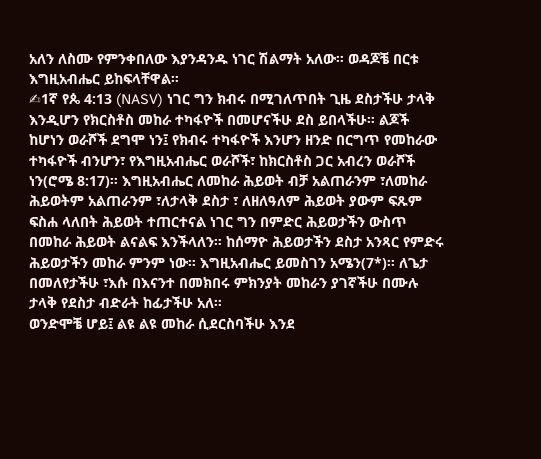አለን ለስሙ የምንቀበለው እያንዳንዱ ነገር ሽልማት አለው። ወዳጆቼ በርቱ እግዚአብሔር ይከፍላቸዋል።
✍1ኛ የጴ 4:13 (NASV) ነገር ግን ክብሩ በሚገለጥበት ጊዜ ደስታችሁ ታላቅ እንዲሆን የክርስቶስ መከራ ተካፋዮች በመሆናችሁ ደስ ይበላችሁ። ልጆች ከሆነን ወራሾች ደግሞ ነን፤ የክብሩ ተካፋዮች እንሆን ዘንድ በርግጥ የመከራው ተካፋዮች ብንሆን፣ የእግዚአብሔር ወራሾች፣ ከክርስቶስ ጋር አብረን ወራሾች ነን(ሮሜ 8:17)። እግዚአብሔር ለመከራ ሕይወት ብቻ አልጠራንም ፣ለመከራ ሕይወትም አልጠራንም ፣ለታላቅ ደስታ ፣ ለዘለዓለም ሕይወት ያውም ፍጹም ፍስሐ ላለበት ሕይወት ተጠርተናል ነገር ግን በምድር ሕይወታችን ውስጥ በመከራ ሕይወት ልናልፍ እንችላለን። ከሰማዮ ሕይወታችን ደስታ አንጻር የምድሩ ሕይወታችን መከራ ምንም ነው። እግዚአብሔር ይመስገን አሜን(7*)። ለጌታ በመለየታችሁ ፣እሱ በእናንተ በመክበሩ ምክንያት መከራን ያገኛችሁ በሙሉ ታላቅ የደስታ ብድራት ከፊታችሁ አለ።
ወንድሞቼ ሆይ፤ ልዩ ልዩ መከራ ሲደርስባችሁ እንደ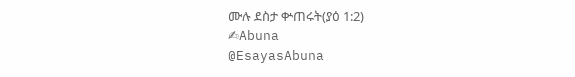ሙሉ ደስታ ቍጠሩት(ያዕ 1:2)
✍Abuna
@EsayasAbuna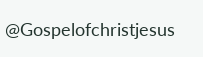@Gospelofchristjesus